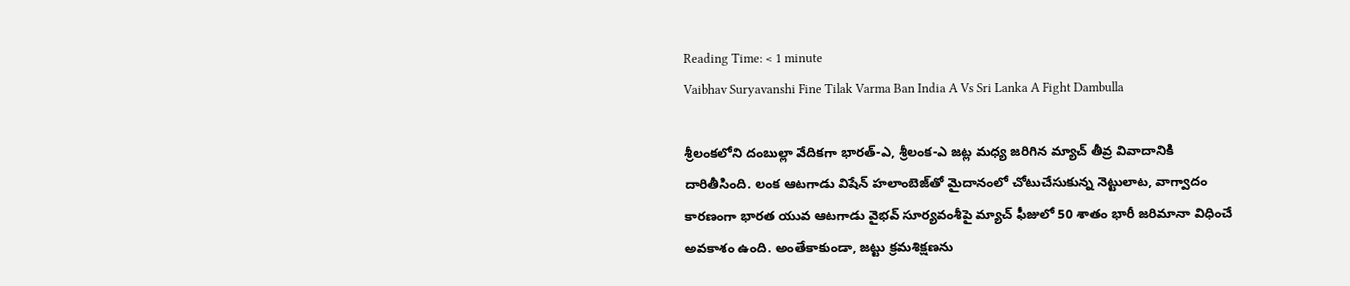Reading Time: < 1 minute
Vaibhav Suryavanshi Fine Tilak Varma Ban India A Vs Sri Lanka A Fight Dambulla

శ్రీలంకలోని దంబుల్లా వేదికగా భారత్-ఎ, శ్రీలంక-ఎ జట్ల మధ్య జరిగిన మ్యాచ్‌ తీవ్ర వివాదానికి దారితీసింది. లంక ఆటగాడు విషేన్ హలాంబెజ్‌తో మైదానంలో చోటుచేసుకున్న నెట్టులాట, వాగ్వాదం కారణంగా భారత యువ ఆటగాడు వైభవ్ సూర్యవంశీపై మ్యాచ్ ఫీజులో 50 శాతం భారీ జరిమానా విధించే అవకాశం ఉంది. అంతేకాకుండా, జట్టు క్రమశిక్షణను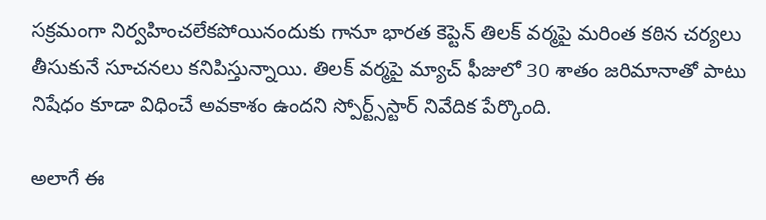సక్రమంగా నిర్వహించలేకపోయినందుకు గానూ భారత కెప్టెన్ తిలక్ వర్మపై మరింత కఠిన చర్యలు తీసుకునే సూచనలు కనిపిస్తున్నాయి. తిలక్ వర్మపై మ్యాచ్ ఫీజులో 30 శాతం జరిమానాతో పాటు నిషేధం కూడా విధించే అవకాశం ఉందని స్పోర్ట్స్‌స్టార్ నివేదిక పేర్కొంది.

అలాగే ఈ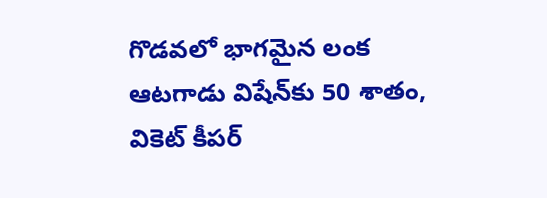గొడవలో భాగమైన లంక ఆటగాడు విషేన్‌కు 50 శాతం, వికెట్ కీపర్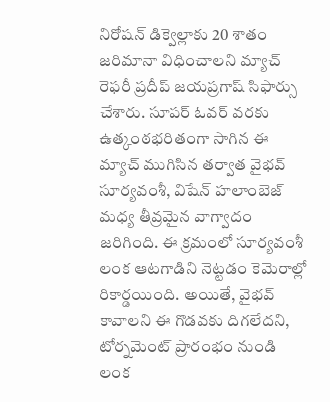నిరోషన్ డిక్వెల్లాకు 20 శాతం జరిమానా విధించాలని మ్యాచ్ రెఫరీ ప్రదీప్ జయప్రగాష్ సిఫార్సు చేశారు. సూపర్ ఓవర్ వరకు ఉత్కంఠభరితంగా సాగిన ఈ మ్యాచ్ ముగిసిన తర్వాత వైభవ్ సూర్యవంశీ, విషేన్ హలాంబెజ్ మధ్య తీవ్రమైన వాగ్వాదం జరిగింది. ఈ క్రమంలో సూర్యవంశీ లంక ఆటగాడిని నెట్టడం కెమెరాల్లో రికార్డయింది. అయితే, వైభవ్ కావాలని ఈ గొడవకు దిగలేదని, టోర్నమెంట్ ప్రారంభం నుండి లంక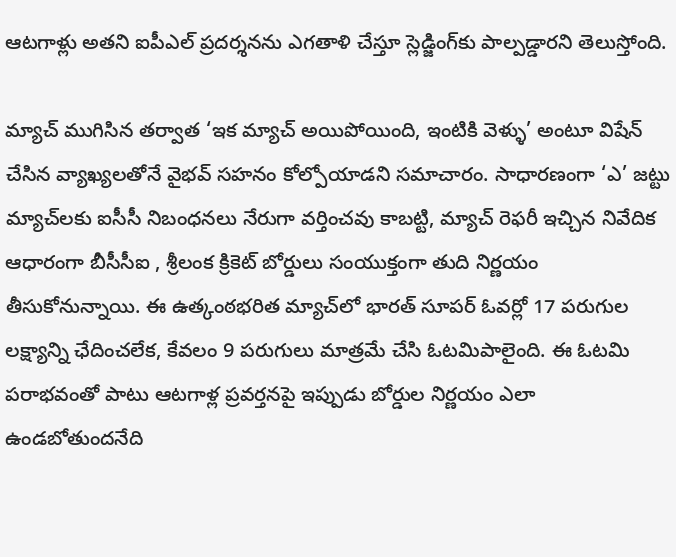ఆటగాళ్లు అతని ఐపీఎల్ ప్రదర్శనను ఎగతాళి చేస్తూ స్లెడ్జింగ్‌కు పాల్పడ్డారని తెలుస్తోంది.

మ్యాచ్ ముగిసిన తర్వాత ‘ఇక మ్యాచ్ అయిపోయింది, ఇంటికి వెళ్ళు’ అంటూ విషేన్ చేసిన వ్యాఖ్యలతోనే వైభవ్ సహనం కోల్పోయాడని సమాచారం. సాధారణంగా ‘ఎ’ జట్టు మ్యాచ్‌లకు ఐసీసీ నిబంధనలు నేరుగా వర్తించవు కాబట్టి, మ్యాచ్ రెఫరీ ఇచ్చిన నివేదిక ఆధారంగా బీసీసీఐ , శ్రీలంక క్రికెట్ బోర్డులు సంయుక్తంగా తుది నిర్ణయం తీసుకోనున్నాయి. ఈ ఉత్కంఠభరిత మ్యాచ్‌లో భారత్ సూపర్ ఓవర్లో 17 పరుగుల లక్ష్యాన్ని ఛేదించలేక, కేవలం 9 పరుగులు మాత్రమే చేసి ఓటమిపాలైంది. ఈ ఓటమి పరాభవంతో పాటు ఆటగాళ్ల ప్రవర్తనపై ఇప్పుడు బోర్డుల నిర్ణయం ఎలా ఉండబోతుందనేది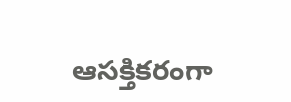ఆసక్తికరంగా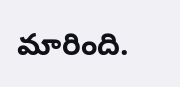మారింది.